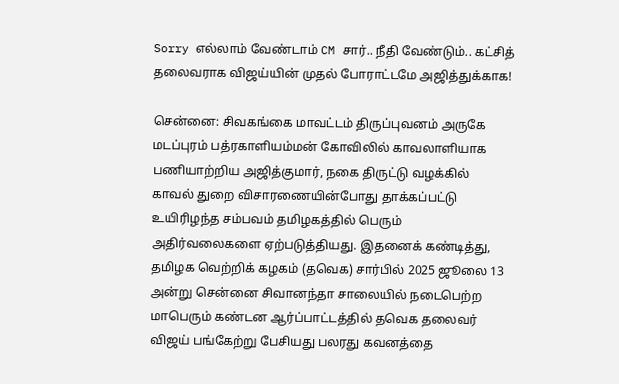Sorry எல்லாம் வேண்டாம் CM சார்.. நீதி வேண்டும்.. கட்சித் தலைவராக விஜய்யின் முதல் போராட்டமே அஜித்துக்காக!

சென்னை: சிவகங்கை மாவட்டம் திருப்புவனம் அருகே மடப்புரம் பத்ரகாளியம்மன் கோவிலில் காவலாளியாக பணியாற்றிய அஜித்குமார், நகை திருட்டு வழக்கில் காவல் துறை விசாரணையின்போது தாக்கப்பட்டு உயிரிழந்த சம்பவம் தமிழகத்தில் பெரும் அதிர்வலைகளை ஏற்படுத்தியது. இதனைக் கண்டித்து, தமிழக வெற்றிக் கழகம் (தவெக) சார்பில் 2025 ஜூலை 13 அன்று சென்னை சிவானந்தா சாலையில் நடைபெற்ற மாபெரும் கண்டன ஆர்ப்பாட்டத்தில் தவெக தலைவர் விஜய் பங்கேற்று பேசியது பலரது கவனத்தை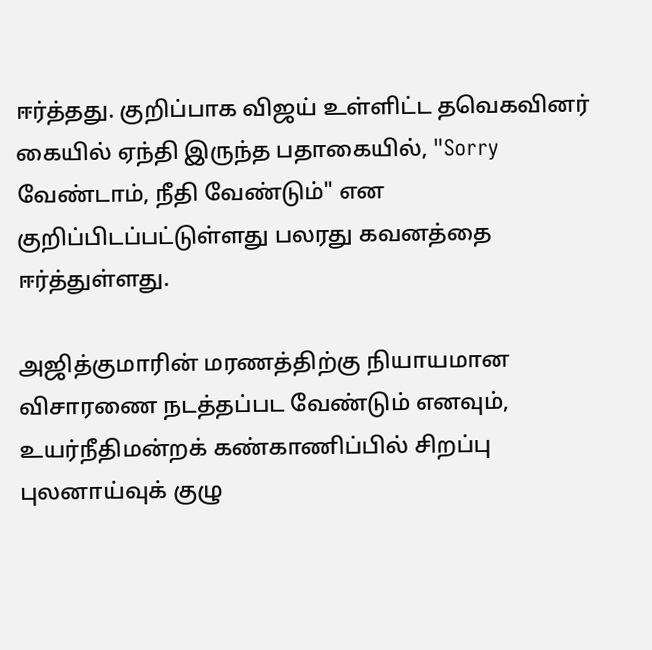ஈர்த்தது. குறிப்பாக விஜய் உள்ளிட்ட தவெகவினர் கையில் ஏந்தி இருந்த பதாகையில், "Sorry வேண்டாம், நீதி வேண்டும்" என குறிப்பிடப்பட்டுள்ளது பலரது கவனத்தை ஈர்த்துள்ளது.

அஜித்குமாரின் மரணத்திற்கு நியாயமான விசாரணை நடத்தப்பட வேண்டும் எனவும், உயர்நீதிமன்றக் கண்காணிப்பில் சிறப்பு புலனாய்வுக் குழு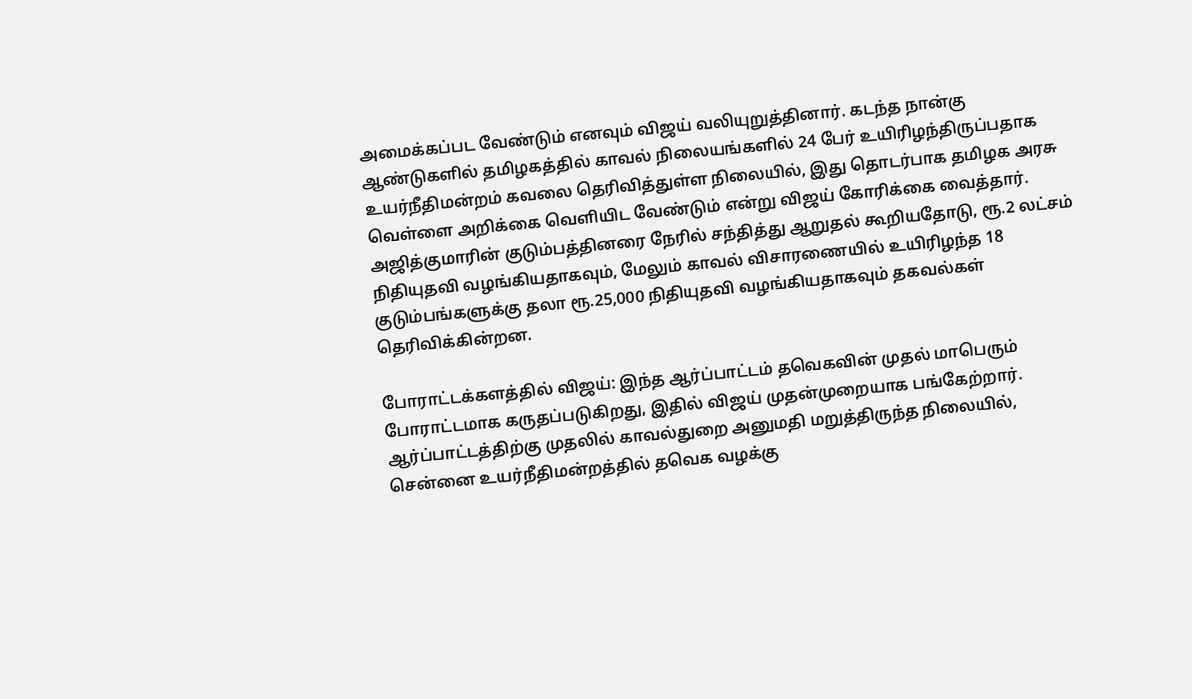அமைக்கப்பட வேண்டும் எனவும் விஜய் வலியுறுத்தினார். கடந்த நான்கு ஆண்டுகளில் தமிழகத்தில் காவல் நிலையங்களில் 24 பேர் உயிரிழந்திருப்பதாக உயர்நீதிமன்றம் கவலை தெரிவித்துள்ள நிலையில், இது தொடர்பாக தமிழக அரசு வெள்ளை அறிக்கை வெளியிட வேண்டும் என்று விஜய் கோரிக்கை வைத்தார். அஜித்குமாரின் குடும்பத்தினரை நேரில் சந்தித்து ஆறுதல் கூறியதோடு, ரூ.2 லட்சம் நிதியுதவி வழங்கியதாகவும், மேலும் காவல் விசாரணையில் உயிரிழந்த 18 குடும்பங்களுக்கு தலா ரூ.25,000 நிதியுதவி வழங்கியதாகவும் தகவல்கள் தெரிவிக்கின்றன.

போராட்டக்களத்தில் விஜய்: இந்த ஆர்ப்பாட்டம் தவெகவின் முதல் மாபெரும் போராட்டமாக கருதப்படுகிறது, இதில் விஜய் முதன்முறையாக பங்கேற்றார். ஆர்ப்பாட்டத்திற்கு முதலில் காவல்துறை அனுமதி மறுத்திருந்த நிலையில், சென்னை உயர்நீதிமன்றத்தில் தவெக வழக்கு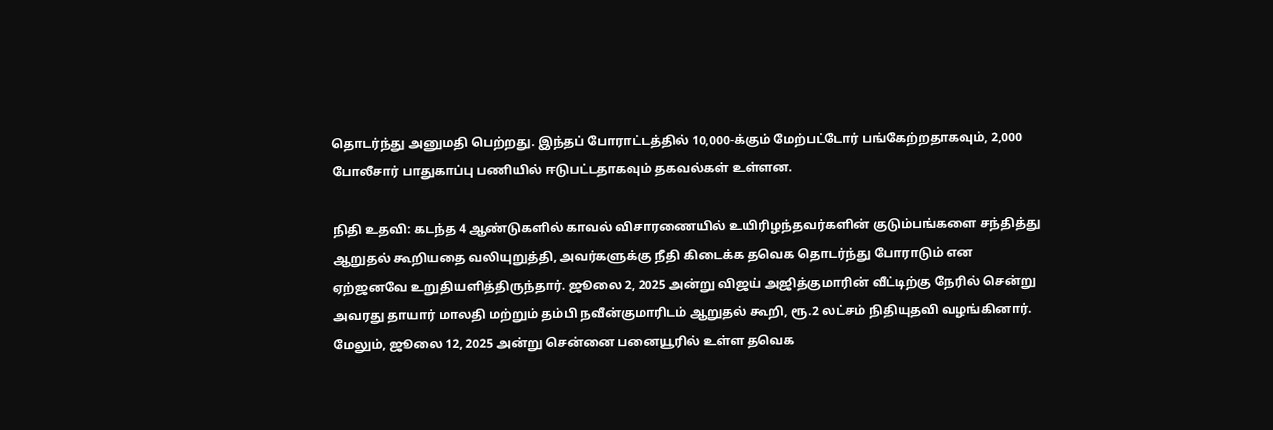தொடர்ந்து அனுமதி பெற்றது. இந்தப் போராட்டத்தில் 10,000-க்கும் மேற்பட்டோர் பங்கேற்றதாகவும், 2,000 போலீசார் பாதுகாப்பு பணியில் ஈடுபட்டதாகவும் தகவல்கள் உள்ளன.

நிதி உதவி: கடந்த 4 ஆண்டுகளில் காவல் விசாரணையில் உயிரிழந்தவர்களின் குடும்பங்களை சந்தித்து ஆறுதல் கூறியதை வலியுறுத்தி, அவர்களுக்கு நீதி கிடைக்க தவெக தொடர்ந்து போராடும் என ஏற்ஜனவே உறுதியளித்திருந்தார். ஜூலை 2, 2025 அன்று விஜய் அஜித்குமாரின் வீட்டிற்கு நேரில் சென்று அவரது தாயார் மாலதி மற்றும் தம்பி நவீன்குமாரிடம் ஆறுதல் கூறி, ரூ.2 லட்சம் நிதியுதவி வழங்கினார். மேலும், ஜூலை 12, 2025 அன்று சென்னை பனையூரில் உள்ள தவெக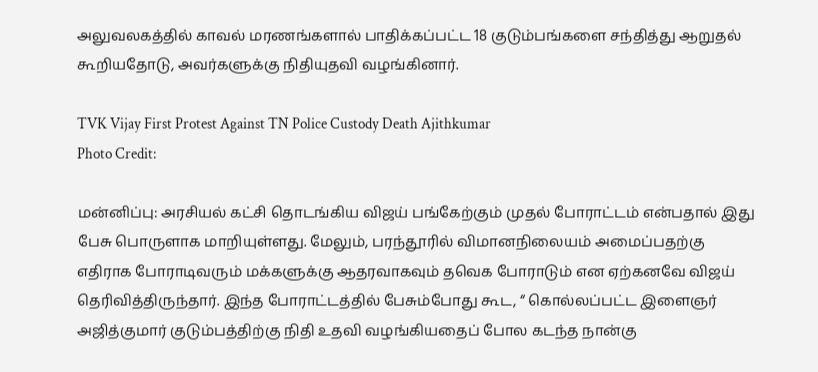அலுவலகத்தில் காவல் மரணங்களால் பாதிக்கப்பட்ட 18 குடும்பங்களை சந்தித்து ஆறுதல் கூறியதோடு, அவர்களுக்கு நிதியுதவி வழங்கினார்.

TVK Vijay First Protest Against TN Police Custody Death Ajithkumar
Photo Credit:

மன்னிப்பு: அரசியல் கட்சி தொடங்கிய விஜய் பங்கேற்கும் முதல் போராட்டம் என்பதால் இது பேசு பொருளாக மாறியுள்ளது. மேலும், பரந்தூரில் விமானநிலையம் அமைப்பதற்கு எதிராக போராடிவரும் மக்களுக்கு ஆதரவாகவும் தவெக போராடும் என ஏற்கனவே விஜய் தெரிவித்திருந்தார். இந்த போராட்டத்தில் பேசும்போது கூட, “ கொல்லப்பட்ட இளைஞர் அஜித்குமார் குடும்பத்திற்கு நிதி உதவி வழங்கியதைப் போல கடந்த நான்கு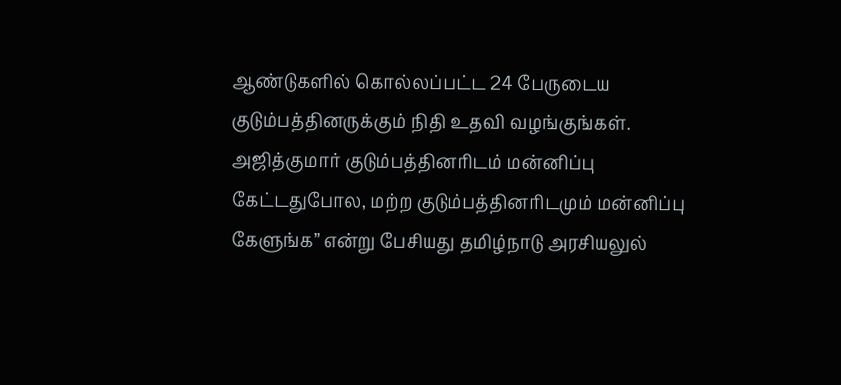ஆண்டுகளில் கொல்லப்பட்ட 24 பேருடைய குடும்பத்தினருக்கும் நிதி உதவி வழங்குங்கள். அஜித்குமார் குடும்பத்தினரிடம் மன்னிப்பு கேட்டதுபோல, மற்ற குடும்பத்தினரிடமும் மன்னிப்பு கேளுங்க” என்று பேசியது தமிழ்நாடு அரசியலுல்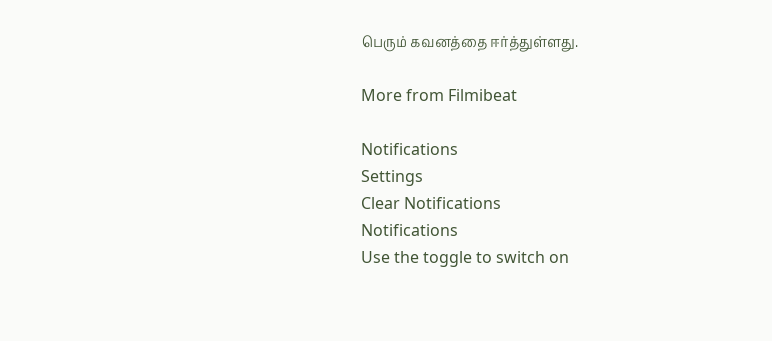பெரும் கவனத்தை ஈர்த்துள்ளது.

More from Filmibeat

Notifications
Settings
Clear Notifications
Notifications
Use the toggle to switch on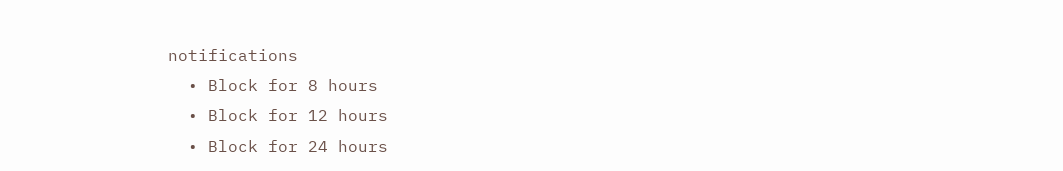notifications
  • Block for 8 hours
  • Block for 12 hours
  • Block for 24 hours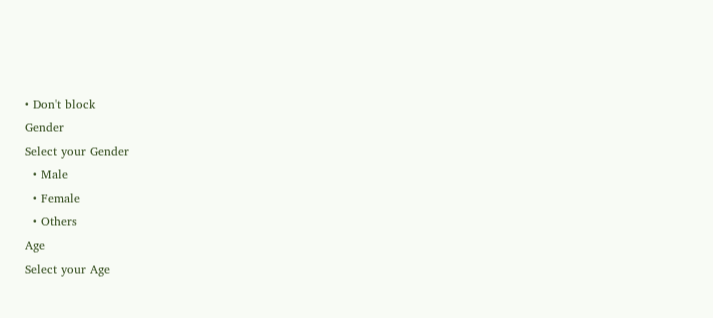• Don't block
Gender
Select your Gender
  • Male
  • Female
  • Others
Age
Select your Age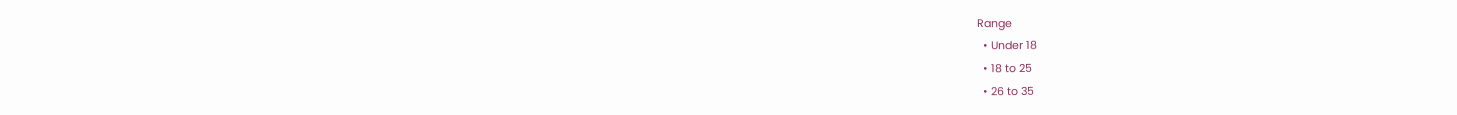Range
  • Under 18
  • 18 to 25
  • 26 to 35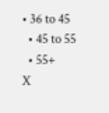• 36 to 45
  • 45 to 55
  • 55+
X